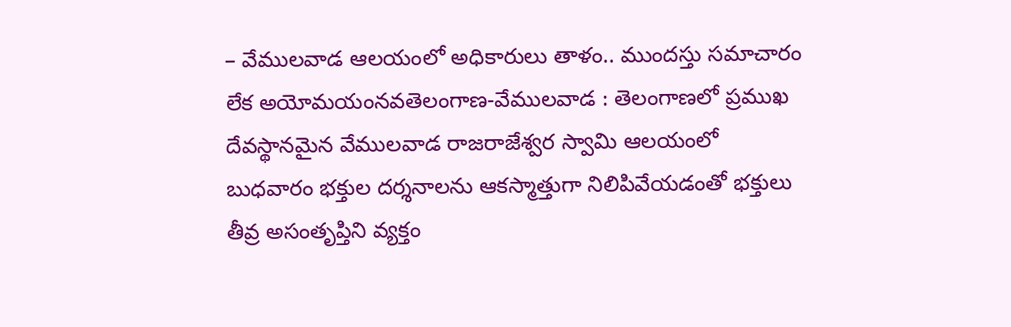– వేములవాడ ఆలయంలో అధికారులు తాళం.. ముందస్తు సమాచారం లేక అయోమయంనవతెలంగాణ-వేములవాడ : తెలంగాణలో ప్రముఖ దేవస్థానమైన వేములవాడ రాజరాజేశ్వర స్వామి ఆలయంలో బుధవారం భక్తుల దర్శనాలను ఆకస్మాత్తుగా నిలిపివేయడంతో భక్తులు తీవ్ర అసంతృప్తిని వ్యక్తం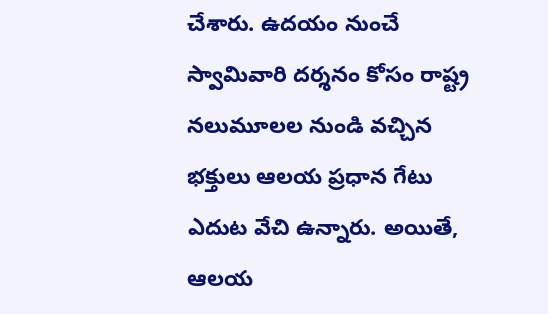చేశారు. ఉదయం నుంచే స్వామివారి దర్శనం కోసం రాష్ట్ర నలుమూలల నుండి వచ్చిన భక్తులు ఆలయ ప్రధాన గేటు ఎదుట వేచి ఉన్నారు. అయితే, ఆలయ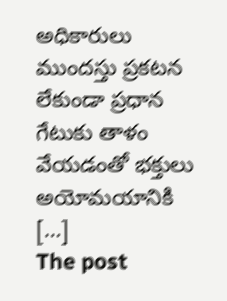అధికారులు ముందస్తు ప్రకటన లేకుండా ప్రధాన గేటుకు తాళం వేయడంతో భక్తులు అయోమయానికి […]
The post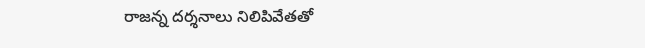రాజన్న దర్శనాలు నిలిపివేతతో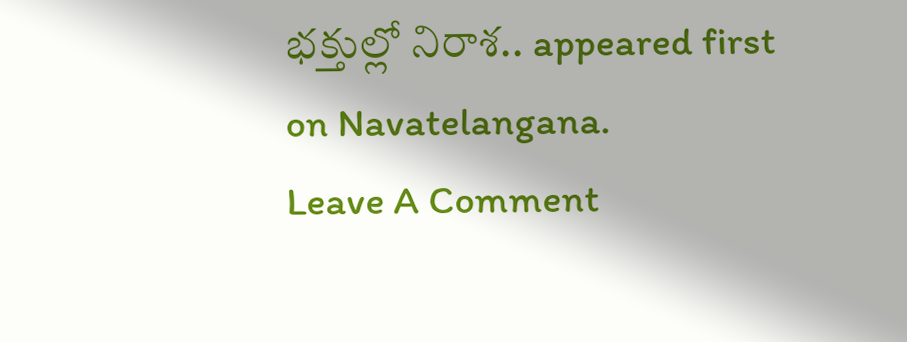భక్తుల్లో నిరాశ.. appeared first on Navatelangana.
Leave A Comment